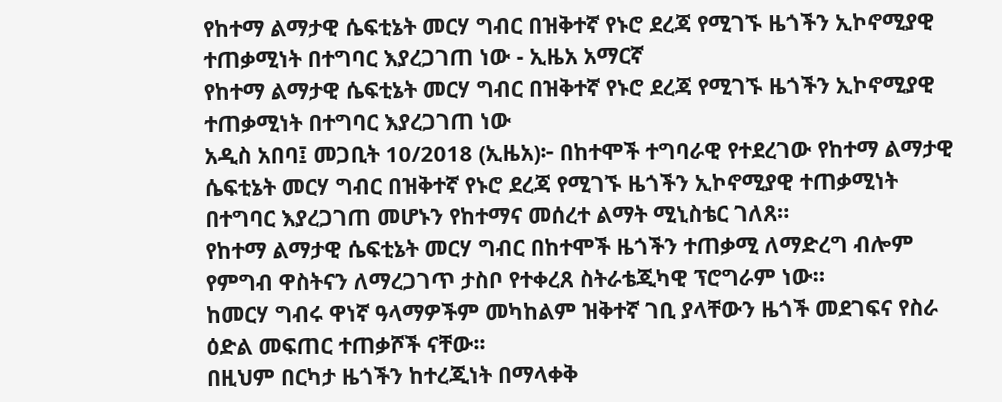የከተማ ልማታዊ ሴፍቲኔት መርሃ ግብር በዝቅተኛ የኑሮ ደረጃ የሚገኙ ዜጎችን ኢኮኖሚያዊ ተጠቃሚነት በተግባር እያረጋገጠ ነው - ኢዜአ አማርኛ
የከተማ ልማታዊ ሴፍቲኔት መርሃ ግብር በዝቅተኛ የኑሮ ደረጃ የሚገኙ ዜጎችን ኢኮኖሚያዊ ተጠቃሚነት በተግባር እያረጋገጠ ነው
አዲስ አበባ፤ መጋቢት 10/2018 (ኢዜአ)፦ በከተሞች ተግባራዊ የተደረገው የከተማ ልማታዊ ሴፍቲኔት መርሃ ግብር በዝቅተኛ የኑሮ ደረጃ የሚገኙ ዜጎችን ኢኮኖሚያዊ ተጠቃሚነት በተግባር እያረጋገጠ መሆኑን የከተማና መሰረተ ልማት ሚኒስቴር ገለጸ።
የከተማ ልማታዊ ሴፍቲኔት መርሃ ግብር በከተሞች ዜጎችን ተጠቃሚ ለማድረግ ብሎም የምግብ ዋስትናን ለማረጋገጥ ታስቦ የተቀረጸ ስትራቴጂካዊ ፕሮግራም ነው።
ከመርሃ ግብሩ ዋነኛ ዓላማዎችም መካከልም ዝቅተኛ ገቢ ያላቸውን ዜጎች መደገፍና የስራ ዕድል መፍጠር ተጠቃሾች ናቸው፡፡
በዚህም በርካታ ዜጎችን ከተረጂነት በማላቀቅ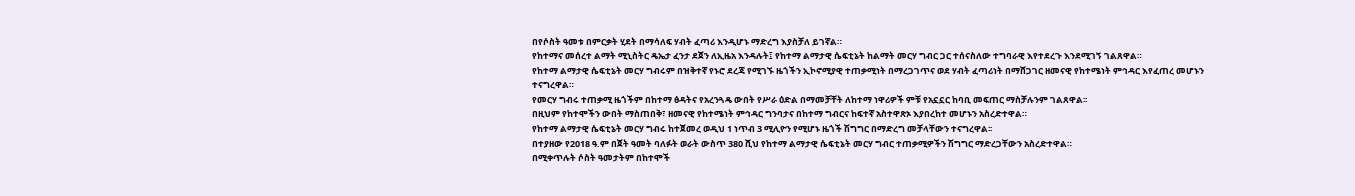በየሶስት ዓመቱ በምርቃት ሂደት በማሳለፍ ሃብት ፈጣሪ እንዲሆኑ ማድረግ እያስቻለ ይገኛል።
የከተማና መሰረተ ልማት ሚኒስትር ዴኤታ ፈንታ ደጀን ለኢዜአ እንዳሉት፤ የከተማ ልማታዊ ሴፍቲኔት ከልማት መርሃ ግብር ጋር ተሰናስለው ተግባራዊ እየተደረጉ እንደሚገኝ ገልጸዋል።
የከተማ ልማታዊ ሴፍቲኔት መርሃ ግብሩም በዝቅተኛ የኑሮ ደረጃ የሚገኙ ዜጎችን ኢኮኖሚያዊ ተጠቃሚነት በማረጋገጥና ወደ ሃብት ፈጣሪነት በማሸጋገር ዘመናዊ የከተሜነት ምኅዳር እየፈጠረ መሆኑን ተናግረዋል።
የመርሃ ግብሩ ተጠቃሚ ዜጎችም በከተማ ፅዳትና የአረንጓዴ ውበት የሥራ ዕድል በማመቻቸት ለከተማ ነዋሪዎች ምቹ የአኗኗር ከባቢ መፍጠር ማስቻሉንም ገልጸዋል፡፡
በዚህም የከተሞችን ውበት ማስጠበቅ፣ ዘመናዊ የከተሜነት ምኅዳር ግንባታና በከተማ ግብርና ከፍተኛ አስተዋጽኦ እያበረከተ መሆኑን አስረድተዋል።
የከተማ ልማታዊ ሴፍቲኔት መርሃ ግብሩ ከተጀመረ ወዲህ 1 ነጥብ 3 ሚሊዮን የሚሆኑ ዜጎች ሽግግር በማድረግ መቻላቸውን ተናግረዋል፡፡
በተያዘው የ2018 ዓ.ም በጀት ዓመት ባለፉት ወራት ውስጥ 380 ሺህ የከተማ ልማታዊ ሴፍቲኔት መርሃ ግብር ተጠቃሚዎችን ሽግግር ማድረጋቸውን አስረድተዋል።
በሚቀጥሉት ሶስት ዓመታትም በከተሞች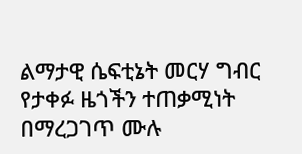ልማታዊ ሴፍቲኔት መርሃ ግብር የታቀፉ ዜጎችን ተጠቃሚነት በማረጋገጥ ሙሉ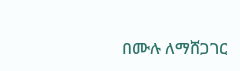በሙሉ ለማሸጋገር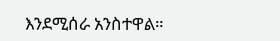እንደሚሰራ አንስተዋል።